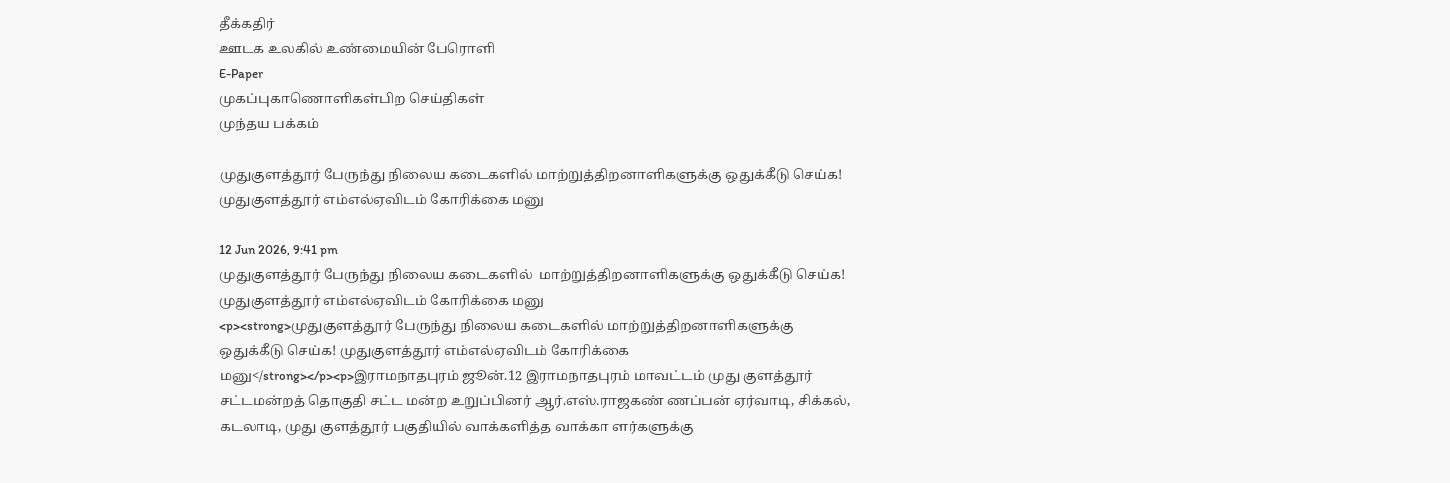தீக்கதிர்
ஊடக உலகில் உண்மையின் பேரொளி
E-Paper
முகப்புகாணொளிகள்பிற செய்திகள்
முந்தய பக்கம்

முதுகுளத்தூர் பேருந்து நிலைய கடைகளில் மாற்றுத்திறனாளிகளுக்கு ஒதுக்கீடு செய்க! முதுகுளத்தூர் எம்எல்ஏவிடம் கோரிக்கை மனு

12 Jun 2026, 9:41 pm
முதுகுளத்தூர் பேருந்து நிலைய கடைகளில்  மாற்றுத்திறனாளிகளுக்கு ஒதுக்கீடு செய்க!  முதுகுளத்தூர் எம்எல்ஏவிடம் கோரிக்கை மனு
<p><strong>முதுகுளத்தூர் பேருந்து நிலைய கடைகளில் மாற்றுத்திறனாளிகளுக்கு ஒதுக்கீடு செய்க! முதுகுளத்தூர் எம்எல்ஏவிடம் கோரிக்கை மனு</strong></p><p>இராமநாதபுரம் ஜூன்.12 இராமநாதபுரம் மாவட்டம் முது குளத்தூர் சட்டமன்றத் தொகுதி சட்ட மன்ற உறுப்பினர் ஆர்.எஸ்.ராஜகண் ணப்பன் ஏர்வாடி, சிக்கல், கடலாடி, முது குளத்தூர் பகுதியில் வாக்களித்த வாக்கா ளர்களுக்கு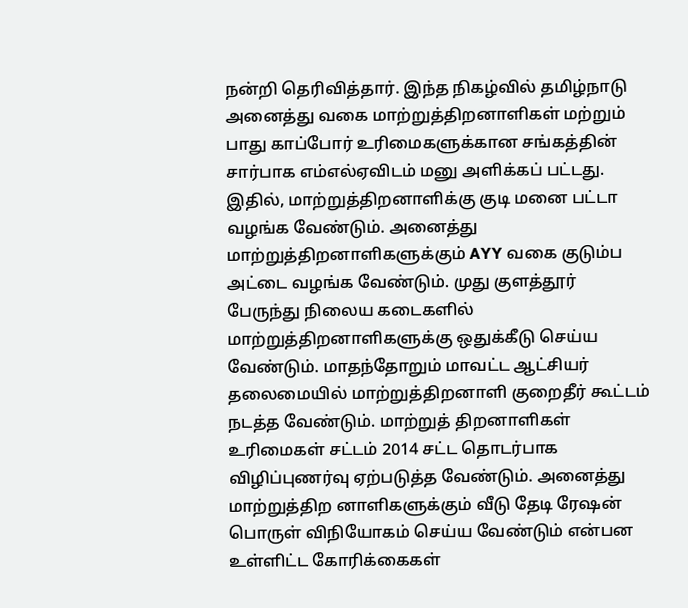நன்றி தெரிவித்தார். இந்த நிகழ்வில் தமிழ்நாடு அனைத்து வகை மாற்றுத்திறனாளிகள் மற்றும் பாது காப்போர் உரிமைகளுக்கான சங்கத்தின் சார்பாக எம்எல்ஏவிடம் மனு அளிக்கப் பட்டது. இதில், மாற்றுத்திறனாளிக்கு குடி மனை பட்டா வழங்க வேண்டும். அனைத்து மாற்றுத்திறனாளிகளுக்கும் AYY வகை குடும்ப அட்டை வழங்க வேண்டும். முது குளத்தூர் பேருந்து நிலைய கடைகளில் மாற்றுத்திறனாளிகளுக்கு ஒதுக்கீடு செய்ய வேண்டும். மாதந்தோறும் மாவட்ட ஆட்சியர் தலைமையில் மாற்றுத்திறனாளி குறைதீர் கூட்டம் நடத்த வேண்டும். மாற்றுத் திறனாளிகள் உரிமைகள் சட்டம் 2014 சட்ட தொடர்பாக விழிப்புணர்வு ஏற்படுத்த வேண்டும். அனைத்து மாற்றுத்திற னாளிகளுக்கும் வீடு தேடி ரேஷன் பொருள் விநியோகம் செய்ய வேண்டும் என்பன உள்ளிட்ட கோரிக்கைகள்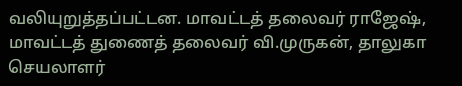வலியுறுத்தப்பட்டன. மாவட்டத் தலைவர் ராஜேஷ், மாவட்டத் துணைத் தலைவர் வி.முருகன், தாலுகா செயலாளர்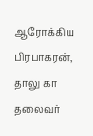ஆரோக்கிய பிரபாகரன், தாலு கா தலைவர்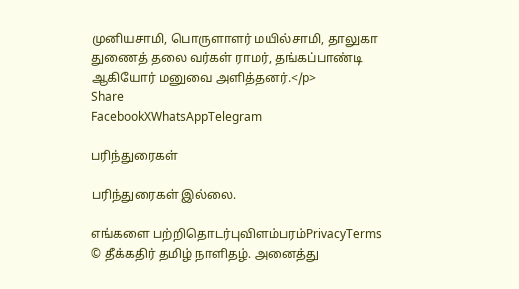முனியசாமி, பொருளாளர் மயில்சாமி, தாலுகா துணைத் தலை வர்கள் ராமர், தங்கப்பாண்டி ஆகியோர் மனுவை அளித்தனர்.</p>
Share
FacebookXWhatsAppTelegram

பரிந்துரைகள்

பரிந்துரைகள் இல்லை.

எங்களை பற்றிதொடர்புவிளம்பரம்PrivacyTerms
© தீக்கதிர் தமிழ் நாளிதழ். அனைத்து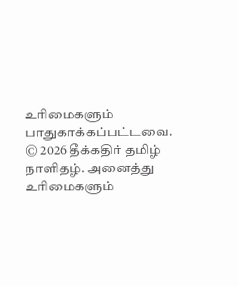உரிமைகளும் பாதுகாக்கப்பட்டவை.
© 2026 தீக்கதிர் தமிழ் நாளிதழ். அனைத்து உரிமைகளும்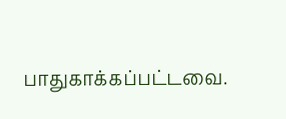பாதுகாக்கப்பட்டவை.